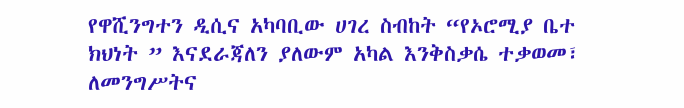የዋሺንግተን ዲሲና አካባቢው ሀገረ ስብከት “የኦሮሚያ ቤተ ክህነት ” እናደራጃለን ያለውም አካል እንቅስቃሴ ተቃወመ፣ ለመንግሥትና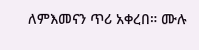ለምእመናን ጥሪ አቀረበ። ሙሉ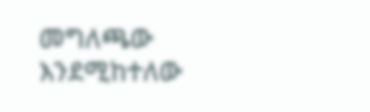መግለጫው እንደሚከተለው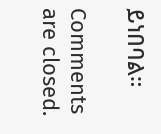ይነበባል።

Comments are closed.